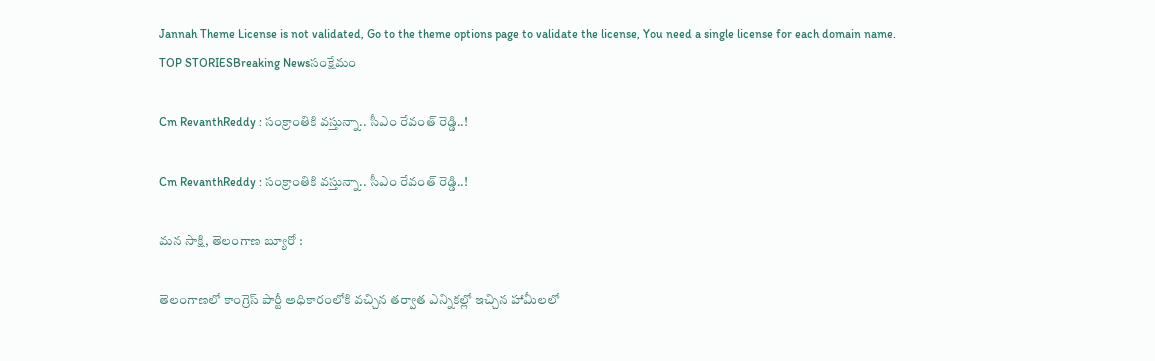Jannah Theme License is not validated, Go to the theme options page to validate the license, You need a single license for each domain name.
TOP STORIESBreaking Newsసంక్షేమం

Cm RevanthReddy : సంక్రాంతికి వస్తున్నా.. సీఎం రేవంత్ రెడ్డి..!

Cm RevanthReddy : సంక్రాంతికి వస్తున్నా.. సీఎం రేవంత్ రెడ్డి..!

మన సాక్షి, తెలంగాణ బ్యూరో :

తెలంగాణలో కాంగ్రెస్ పార్టీ అధికారంలోకి వచ్చిన తర్వాత ఎన్నికల్లో ఇచ్చిన హామీలలో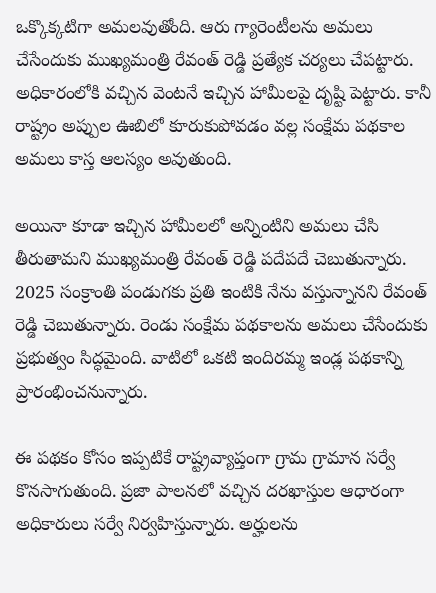ఒక్కొక్కటిగా అమలవుతోంది. ఆరు గ్యారెంటీలను అమలు చేసేందుకు ముఖ్యమంత్రి రేవంత్ రెడ్డి ప్రత్యేక చర్యలు చేపట్టారు. అధికారంలోకి వచ్చిన వెంటనే ఇచ్చిన హామీలపై దృష్టి పెట్టారు. కానీ రాష్ట్రం అప్పుల ఊబిలో కూరుకుపోవడం వల్ల సంక్షేమ పథకాల అమలు కాస్త ఆలస్యం అవుతుంది.

అయినా కూడా ఇచ్చిన హామీలలో అన్నింటిని అమలు చేసి తీరుతామని ముఖ్యమంత్రి రేవంత్ రెడ్డి పదేపదే చెబుతున్నారు. 2025 సంక్రాంతి పండుగకు ప్రతి ఇంటికి నేను వస్తున్నానని రేవంత్ రెడ్డి చెబుతున్నారు. రెండు సంక్షేమ పథకాలను అమలు చేసేందుకు ప్రభుత్వం సిద్ధమైంది. వాటిలో ఒకటి ఇందిరమ్మ ఇండ్ల పథకాన్ని ప్రారంభించనున్నారు.

ఈ పథకం కోసం ఇప్పటికే రాష్ట్రవ్యాప్తంగా గ్రామ గ్రామాన సర్వే కొనసాగుతుంది. ప్రజా పాలనలో వచ్చిన దరఖాస్తుల ఆధారంగా అధికారులు సర్వే నిర్వహిస్తున్నారు. అర్హులను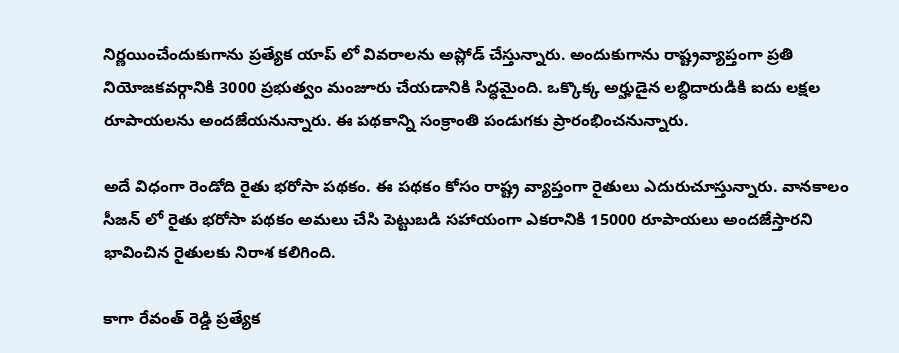నిర్ణయించేందుకుగాను ప్రత్యేక యాప్ లో వివరాలను అప్లోడ్ చేస్తున్నారు. అందుకుగాను రాష్ట్రవ్యాప్తంగా ప్రతి నియోజకవర్గానికి 3000 ప్రభుత్వం మంజూరు చేయడానికి సిద్ధమైంది. ఒక్కొక్క అర్హుడైన లబ్ధిదారుడికి ఐదు లక్షల రూపాయలను అందజేయనున్నారు. ఈ పథకాన్ని సంక్రాంతి పండుగకు ప్రారంభించనున్నారు.

అదే విధంగా రెండోది రైతు భరోసా పథకం. ఈ పథకం కోసం రాష్ట్ర వ్యాప్తంగా రైతులు ఎదురుచూస్తున్నారు. వానకాలం సీజన్ లో రైతు భరోసా పథకం అమలు చేసి పెట్టుబడి సహాయంగా ఎకరానికి 15000 రూపాయలు అందజేస్తారని భావించిన రైతులకు నిరాశ కలిగింది.

కాగా రేవంత్ రెడ్డి ప్రత్యేక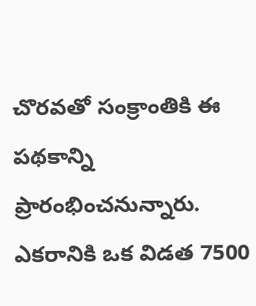చొరవతో సంక్రాంతికి ఈ పథకాన్ని ప్రారంభించనున్నారు. ఎకరానికి ఒక విడత 7500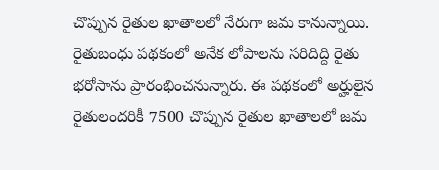చొప్పున రైతుల ఖాతాలలో నేరుగా జమ కానున్నాయి. రైతుబంధు పథకంలో అనేక లోపాలను సరిదిద్ది రైతు భరోసాను ప్రారంభించనున్నారు. ఈ పథకంలో అర్హులైన రైతులందరికీ 7500 చొప్పున రైతుల ఖాతాలలో జమ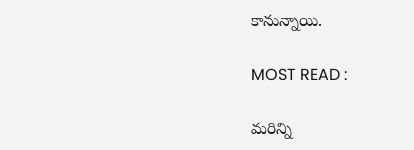కానున్నాయి.

MOST READ :

మరిన్ని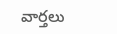వార్తలు